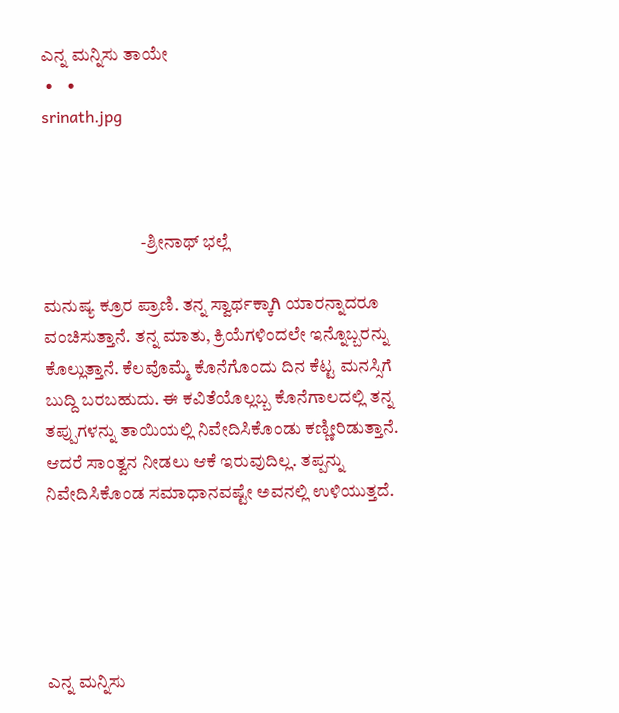ಎನ್ನ ಮನ್ನಿಸು ತಾಯೇ
 •    •
srinath.jpg



                            -ಶ್ರೀನಾಥ್ ಭಲ್ಲೆ

ಮನುಷ್ಯ ಕ್ರೂರ ಪ್ರಾಣಿ. ತನ್ನ ಸ್ವಾರ್ಥಕ್ಕಾಗಿ ಯಾರನ್ನಾದರೂ ವಂಚಿಸುತ್ತಾನೆ. ತನ್ನ ಮಾತು, ಕ್ರಿಯೆಗಳಿಂದಲೇ ಇನ್ನೊಬ್ಬರನ್ನು ಕೊಲ್ಲುತ್ತಾನೆ. ಕೆಲವೊಮ್ಮೆ ಕೊನೆಗೊಂದು ದಿನ ಕೆಟ್ಟ ಮನಸ್ಸಿಗೆ ಬುದ್ದಿ ಬರಬಹುದು. ಈ ಕವಿತೆಯೊಲ್ಲಬ್ಬ ಕೊನೆಗಾಲದಲ್ಲಿ ತನ್ನ ತಪ್ಪುಗಳನ್ನು ತಾಯಿಯಲ್ಲಿ ನಿವೇದಿಸಿಕೊಂಡು ಕಣ್ಣೀರಿಡುತ್ತಾನೆ. ಆದರೆ ಸಾಂತ್ವನ ನೀಡಲು ಆಕೆ ಇರುವುದಿಲ್ಲ. ತಪ್ಪನ್ನು ನಿವೇದಿಸಿಕೊಂಡ ಸಮಾಧಾನವಷ್ಟೇ ಅವನಲ್ಲಿ ಉಳಿಯುತ್ತದೆ.





ಎನ್ನ ಮನ್ನಿಸು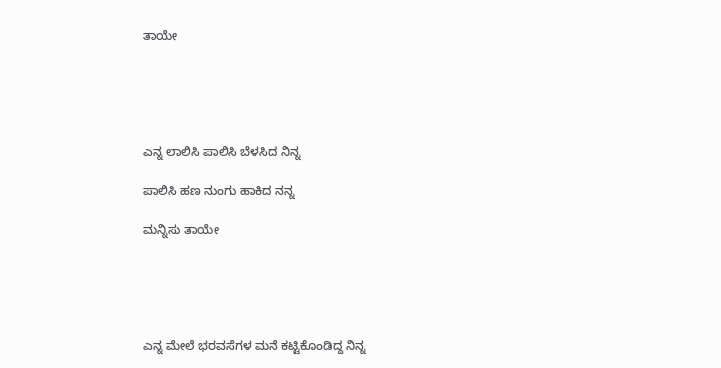ತಾಯೇ





ಎನ್ನ ಲಾಲಿಸಿ ಪಾಲಿಸಿ ಬೆಳಸಿದ ನಿನ್ನ

ಪಾಲಿಸಿ ಹಣ ನುಂಗು ಹಾಕಿದ ನನ್ನ

ಮನ್ನಿಸು ತಾಯೇ





ಎನ್ನ ಮೇಲೆ ಭರವಸೆಗಳ ಮನೆ ಕಟ್ಟಿಕೊಂಡಿದ್ದ ನಿನ್ನ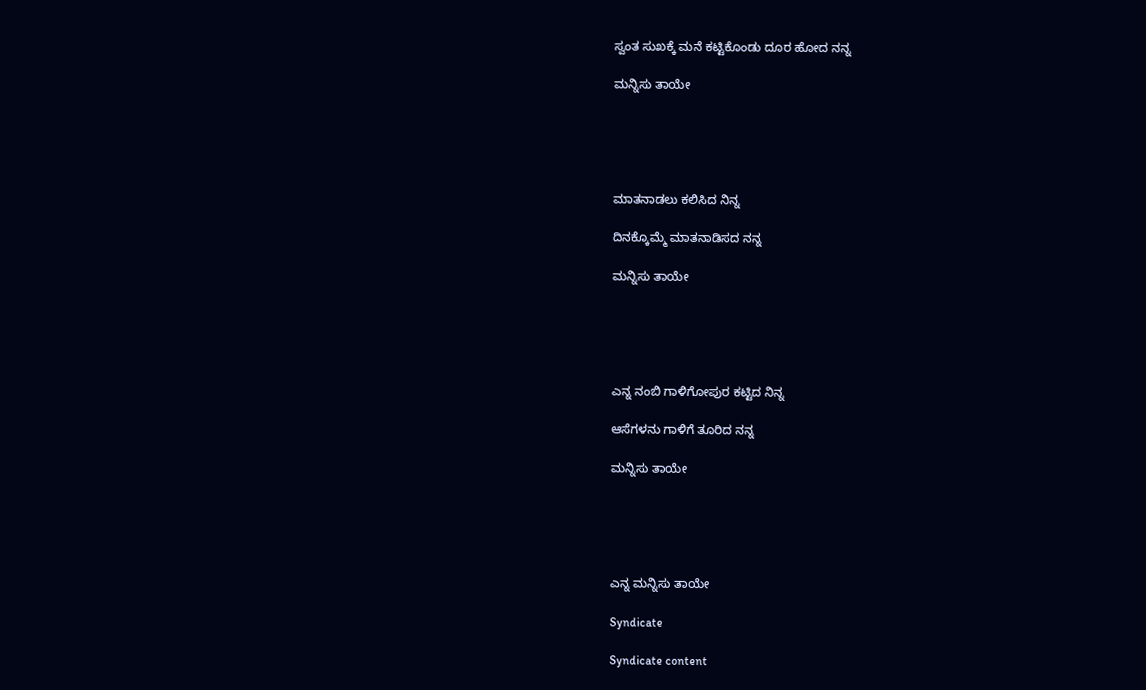ಸ್ವಂತ ಸುಖಕ್ಕೆ ಮನೆ ಕಟ್ಟಿಕೊಂಡು ದೂರ ಹೋದ ನನ್ನ

ಮನ್ನಿಸು ತಾಯೇ





ಮಾತನಾಡಲು ಕಲಿಸಿದ ನಿನ್ನ

ದಿನಕ್ಕೊಮ್ಮೆ ಮಾತನಾಡಿಸದ ನನ್ನ

ಮನ್ನಿಸು ತಾಯೇ





ಎನ್ನ ನಂಬಿ ಗಾಳಿಗೋಪುರ ಕಟ್ಟಿದ ನಿನ್ನ

ಆಸೆಗಳನು ಗಾಳಿಗೆ ತೂರಿದ ನನ್ನ

ಮನ್ನಿಸು ತಾಯೇ





ಎನ್ನ ಮನ್ನಿಸು ತಾಯೇ

Syndicate

Syndicate content